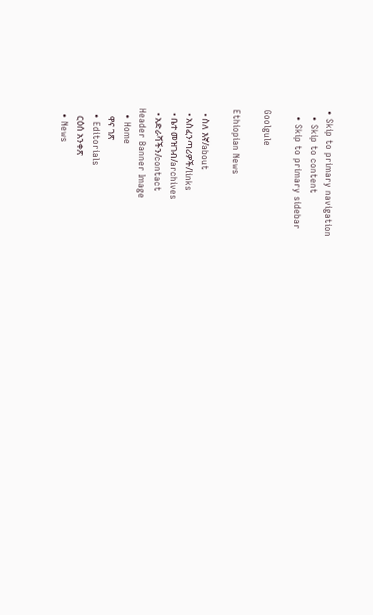• Skip to primary navigation
  • Skip to content
  • Skip to primary sidebar

Goolgule

Ethiopian News

  • ስለ እኛ/about
  • አስፈንጣሪዎች/links
  • ቤተ መዝገብ/archives
  • አድራሻችን/contact
Header Banner Image
  • Home
    ዋና ገጽ
  • Editorials
    ርዕሰ አንቀጽ
  • News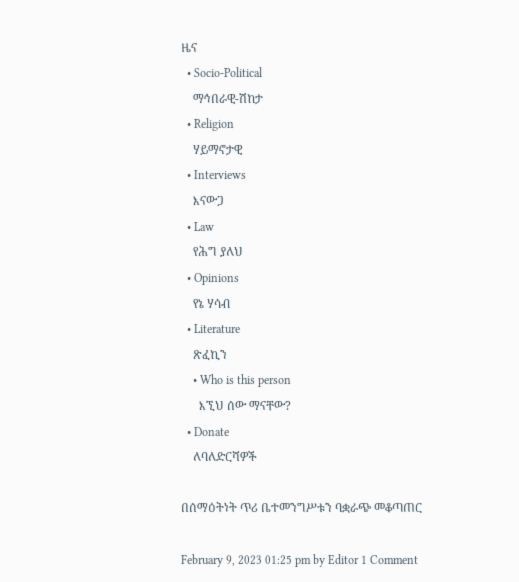ዜና
  • Socio-Political
    ማኅበራዊ-ሽከታ
  • Religion
    ሃይማኖታዊ
  • Interviews
    እናውጋ
  • Law
    የሕግ ያለህ
  • Opinions
    የኔ ሃሳብ
  • Literature
    ጽፈኪን
    • Who is this person
      እኚህ ሰው ማናቸው?
  • Donate
    ለባለድርሻዎች

በሰማዕትነት ጥሪ ቤተመንግሥቱን ባቋራጭ መቆጣጠር

February 9, 2023 01:25 pm by Editor 1 Comment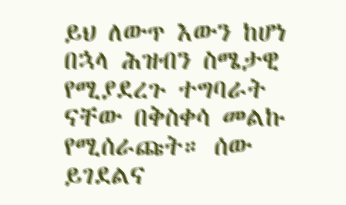ይህ ለውጥ እውን ከሆነ በኋላ ሕዝብን ስሜታዊ የሚያደረጉ ተግባራት ናቸው በቅስቀሳ መልኩ የሚሰራጩት። ሰው ይገደልና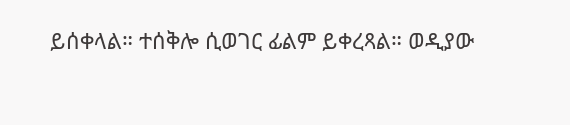ይሰቀላል። ተሰቅሎ ሲወገር ፊልም ይቀረጻል። ወዲያው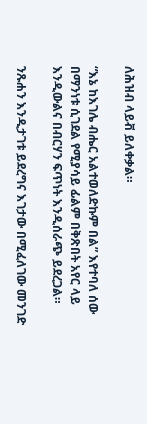ለሕዝብ ላይቭ ይለቀቃል።

“እኔ ከእገሌ ብሔር አልተወለድኩም በል” እየተባለ ሰው በማንነቱ ሲገደል የሚያሳይ ፊልም በቅጽበት አየር ላይ እንዲውልና በብርሃን ፍጥነት እንዲሰራጭ ይደረጋል።

ንጹሐን እንዲታገቱ ይደረግና እገታው በሚፈለገው መንገድ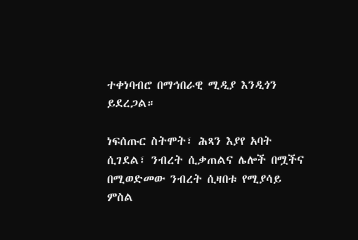ተቀነባብሮ በማኅበራዊ ሚዲያ እንዲጎን ይደረጋል።

ነፍሰጡር ስትሞት፣ ሕጻን እያየ አባት ሲገደል፣ ንብረት ሲቃጠልና ሌሎች በሟችና በሚወድመው ንብረት ሲዛበቱ የሚያሳይ ምስል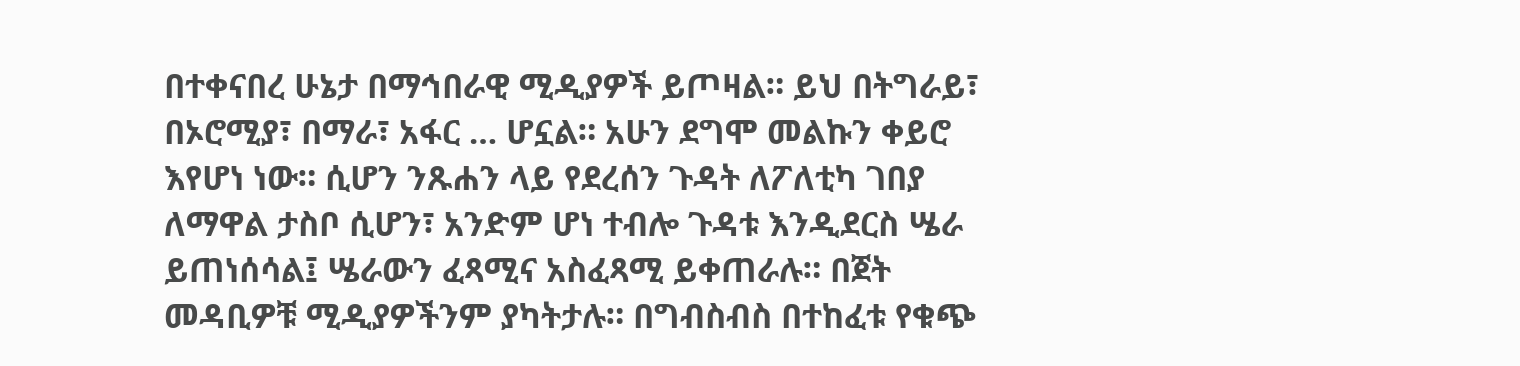በተቀናበረ ሁኔታ በማኅበራዊ ሚዲያዎች ይጦዛል። ይህ በትግራይ፣ በኦሮሚያ፣ በማራ፣ አፋር … ሆኗል። አሁን ደግሞ መልኩን ቀይሮ እየሆነ ነው። ሲሆን ንጹሐን ላይ የደረሰን ጉዳት ለፖለቲካ ገበያ ለማዋል ታስቦ ሲሆን፣ አንድም ሆነ ተብሎ ጉዳቱ እንዲደርስ ሤራ ይጠነሰሳል፤ ሤራውን ፈጻሚና አስፈጻሚ ይቀጠራሉ። በጀት መዳቢዎቹ ሚዲያዎችንም ያካትታሉ። በግብስብስ በተከፈቱ የቁጭ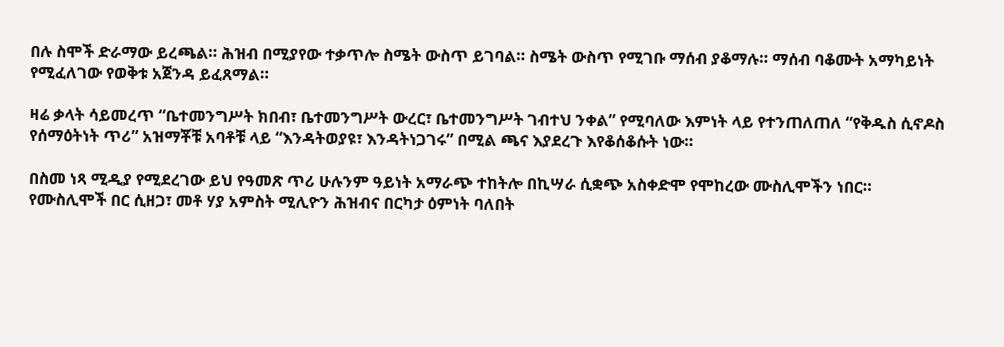በሉ ስሞች ድራማው ይረጫል። ሕዝብ በሚያየው ተቃጥሎ ስሜት ውስጥ ይገባል። ስሜት ውስጥ የሚገቡ ማሰብ ያቆማሉ። ማሰብ ባቆሙት አማካይነት የሚፈለገው የወቅቱ አጀንዳ ይፈጸማል።

ዛሬ ቃላት ሳይመረጥ “ቤተመንግሥት ክበብ፣ ቤተመንግሥት ውረር፣ ቤተመንግሥት ገብተህ ንቀል” የሚባለው እምነት ላይ የተንጠለጠለ “የቅዱስ ሲኖዶስ የሰማዕትነት ጥሪ” አዝማቾቹ አባቶቹ ላይ “እንዳትወያዩ፣ እንዳትነጋገሩ” በሚል ጫና እያደረጉ እየቆሰቆሱት ነው።

በስመ ነጻ ሚዲያ የሚደረገው ይህ የዓመጽ ጥሪ ሁሉንም ዓይነት አማራጭ ተከትሎ በኪሣራ ሲቋጭ አስቀድሞ የሞከረው ሙስሊሞችን ነበር። የሙስሊሞች በር ሲዘጋ፣ መቶ ሃያ አምስት ሚሊዮን ሕዝብና በርካታ ዕምነት ባለበት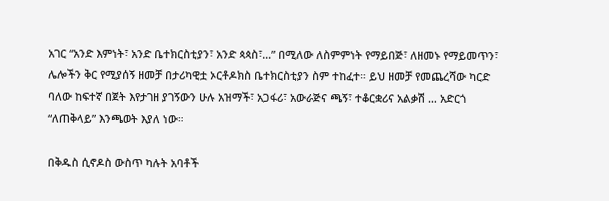አገር “አንድ እምነት፣ አንድ ቤተክርስቲያን፣ አንድ ጳጳስ፣…” በሚለው ለስምምነት የማይበጅ፣ ለዘመኑ የማይመጥን፣ ሌሎችን ቅር የሚያሰኝ ዘመቻ በታሪካዊቷ ኦርቶዶክስ ቤተክርስቲያን ስም ተከፈተ። ይህ ዘመቻ የመጨረሻው ካርድ ባለው ከፍተኛ በጀት እየታገዘ ያገኝውን ሁሉ አዝማች፣ አጋፋሪ፣ አውራጅና ጫኝ፣ ተቆርቋሪና አልቃሽ … አድርጎ “ለጠቅላይ” እንጫወት እያለ ነው።

በቅዱስ ሲኖዶስ ውስጥ ካሉት አባቶች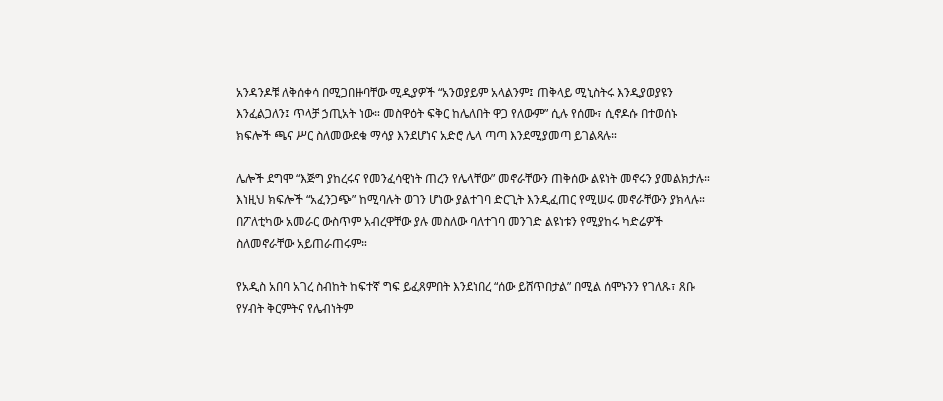አንዳንዶቹ ለቅሰቀሳ በሚጋበዙባቸው ሚዲያዎች “አንወያይም አላልንም፤ ጠቅላይ ሚኒስትሩ እንዲያወያዩን እንፈልጋለን፤ ጥላቻ ኃጢአት ነው። መስዋዕት ፍቅር ከሌለበት ዋጋ የለውም” ሲሉ የሰሙ፣ ሲኖዶሱ በተወሰኑ ክፍሎች ጫና ሥር ስለመውደቁ ማሳያ እንደሆነና አድሮ ሌላ ጣጣ እንደሚያመጣ ይገልጻሉ።

ሌሎች ደግሞ “እጅግ ያከረሩና የመንፈሳዊነት ጠረን የሌላቸው” መኖራቸውን ጠቅሰው ልዩነት መኖሩን ያመልክታሉ። እነዚህ ክፍሎች “አፈንጋጭ” ከሚባሉት ወገን ሆነው ያልተገባ ድርጊት እንዲፈጠር የሚሠሩ መኖራቸውን ያክላሉ። በፖለቲካው አመራር ውስጥም አብረዋቸው ያሉ መስለው ባለተገባ መንገድ ልዩነቱን የሚያከሩ ካድሬዎች ስለመኖራቸው አይጠራጠሩም።

የአዲስ አበባ አገረ ስብከት ከፍተኛ ግፍ ይፈጸምበት እንደነበረ “ሰው ይሸጥበታል” በሚል ሰሞኑንን የገለጹ፣ ጸቡ የሃብት ቅርምትና የሌብነትም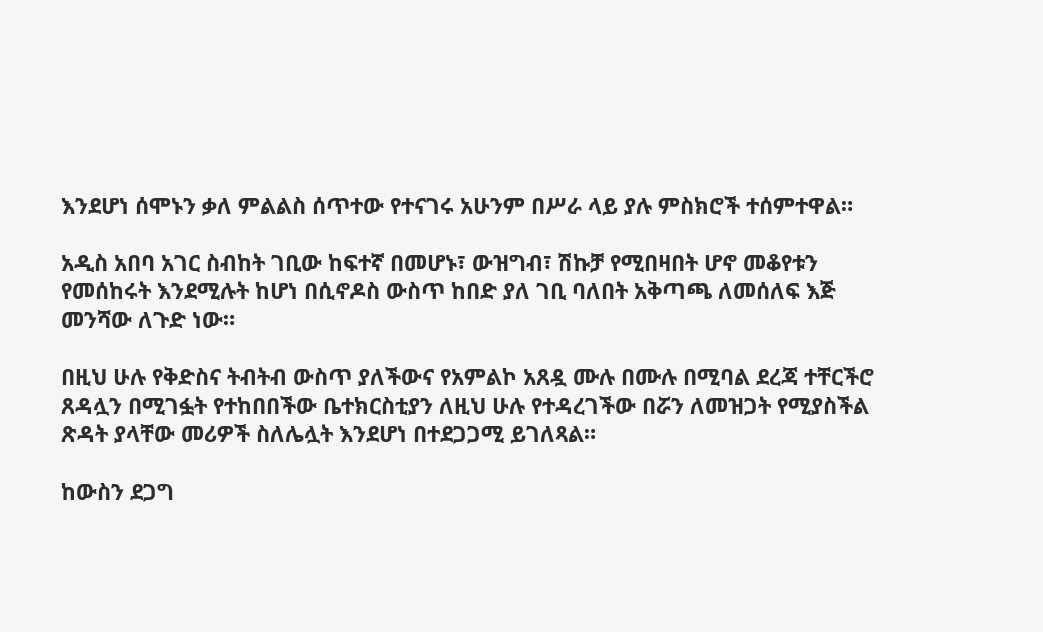እንደሆነ ሰሞኑን ቃለ ምልልስ ሰጥተው የተናገሩ አሁንም በሥራ ላይ ያሉ ምስክሮች ተሰምተዋል።

አዲስ አበባ አገር ስብከት ገቢው ከፍተኛ በመሆኑ፣ ውዝግብ፣ ሽኩቻ የሚበዛበት ሆኖ መቆየቱን የመሰከሩት እንደሚሉት ከሆነ በሲኖዶስ ውስጥ ከበድ ያለ ገቢ ባለበት አቅጣጫ ለመሰለፍ እጅ መንሻው ለጉድ ነው።

በዚህ ሁሉ የቅድስና ትብትብ ውስጥ ያለችውና የአምልኮ አጸዷ ሙሉ በሙሉ በሚባል ደረጃ ተቸርችሮ ጸዳሏን በሚገፏት የተከበበችው ቤተክርስቲያን ለዚህ ሁሉ የተዳረገችው በሯን ለመዝጋት የሚያስችል ጽዳት ያላቸው መሪዎች ስለሌሏት እንደሆነ በተደጋጋሚ ይገለጻል።

ከውስን ደጋግ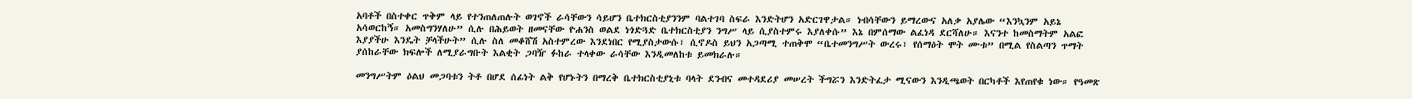አባቶች በስተቀር ጥቅም ላይ የተንጠለጠሉት ወገኖች ራሳቸውን ሳይሆን ቤተክርስቲያንንም ባልተገባ ስፍራ እንድትሆን አድርገዋታል። ነብሳቸውን ይማረውና አለቃ አያሌው “እንኳንም አይኔ አሳወርከኝ። አመስግንሃለሁ” ሲሉ በሕይወት ዘመናቸው ዮሐንስ ወልደ ነጎድጓድ ቤተክርስቲያን ንግሥ ላይ ሲያስተምሩ እያለቀሱ” እኔ በምሰማው ልፈነዳ ደርሻለሁ። እናንተ ከመስማትም አልፎ እያያችሁ እንዴት ቻላችሁት” ሲሉ ስለ መቆሸሽ አስተምረው እንደነበር የሚያስታውሱ፣ ሲኖዶስ ይህን አጋጣሚ ተጠቅሞ “ቤተመንግሥት ውረሩ፣ የሰማዕት ሞት ሙቱ” በሚል የስልጣን ጥማት ያሰከራቸው ክፍሎች ለሚያራግቡት እልቂት ጋባዥ ፉከራ ተላቀው ራሳቸው እንዲመለከቱ ይመክራሉ።

መንግሥትም ዕልህ መጋባቱን ትቶ በሆደ ሰፊነት ልቅ የሆኑትን በማረቅ ቤተክርስቲያኒቱ ባላት ደንብና መተዳደሪያ መሠረት ችግሯን እንድትፈታ ሚናውን እንዲጫወት በርካቶች እየጠየቁ ነው። የዓመጽ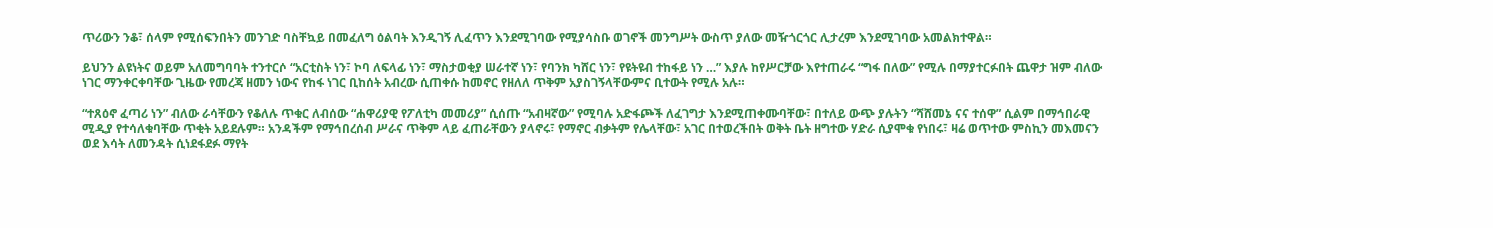ጥሪውን ንቆ፣ ሰላም የሚሰፍንበትን መንገድ ባስቸኳይ በመፈለግ ዕልባት እንዲገኝ ሊፈጥን እንደሚገባው የሚያሳስቡ ወገኖች መንግሥት ውስጥ ያለው መዥጎርጎር ሊታረም እንደሚገባው አመልክተዋል።

ይህንን ልዩነትና ወይም አለመግባባት ተንተርሶ “አርቲስት ነን፣ ኮባ ለፍላፊ ነን፣ ማስታወቂያ ሠራተኛ ነን፣ የባንክ ካሸር ነን፣ የዩትዩብ ተከፋይ ነን …” እያሉ ከየሥርቻው እየተጠራሩ “ግፋ በለው” የሚሉ በማያተርፉበት ጨዋታ ዝም ብለው ነገር ማንቀርቀባቸው ጊዜው የመረጃ ዘመን ነውና የከፋ ነገር ቢከሰት አብረው ሲጠቀሱ ከመኖር የዘለለ ጥቅም አያስገኝላቸውምና ቢተውት የሚሉ አሉ።

“ተጸዕኖ ፈጣሪ ነን” ብለው ራሳቸውን የቆለሉ ጥቁር ለብሰው “ሐዋሪያዊ የፖለቲካ መመሪያ” ሲሰጡ “አብዛኛው” የሚባሉ አድፋጮች ለፈገግታ እንደሚጠቀሙባቸው፣ በተለይ ውጭ ያሉትን “ሻሸመኔ ናና ተሰዋ” ሲልም በማኅበራዊ ሚዲያ የተሳለቁባቸው ጥቂት አይደሉም። አንዳችም የማኅበረሰብ ሥራና ጥቅም ላይ ፈጠራቸውን ያላኖሩ፣ የማኖር ብቃትም የሌላቸው፣ አገር በተወረችበት ወቅት ቤት ዘግተው ሃድራ ሲያሞቁ የነበሩ፣ ዛሬ ወጥተው ምስኪን መእመናን ወደ እሳት ለመንዳት ሲነደፋደፉ ማየት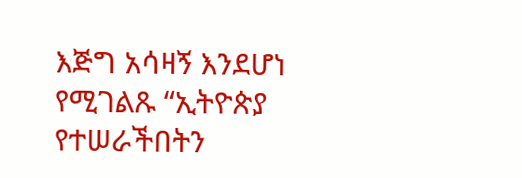እጅግ አሳዛኝ እንደሆነ የሚገልጹ “ኢትዮጵያ የተሠራችበትን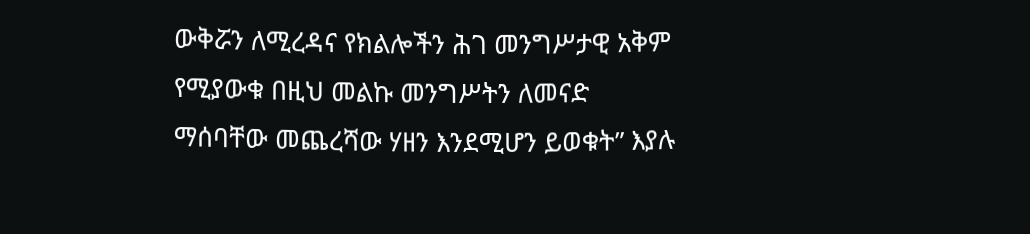ውቅሯን ለሚረዳና የክልሎችን ሕገ መንግሥታዊ አቅም የሚያውቁ በዚህ መልኩ መንግሥትን ለመናድ ማሰባቸው መጨረሻው ሃዘን እንደሚሆን ይወቁት” እያሉ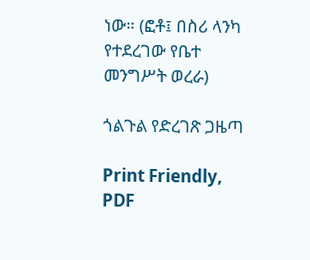ነው። (ፎቶ፤ በስሪ ላንካ የተደረገው የቤተ መንግሥት ወረራ)

ጎልጉል የድረገጽ ጋዜጣ

Print Friendly, PDF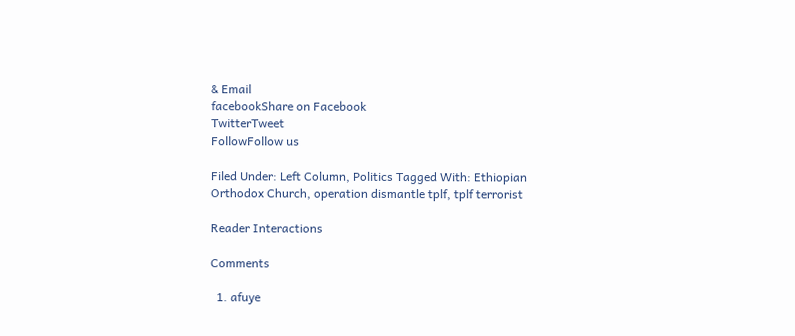& Email
facebookShare on Facebook
TwitterTweet
FollowFollow us

Filed Under: Left Column, Politics Tagged With: Ethiopian Orthodox Church, operation dismantle tplf, tplf terrorist

Reader Interactions

Comments

  1. afuye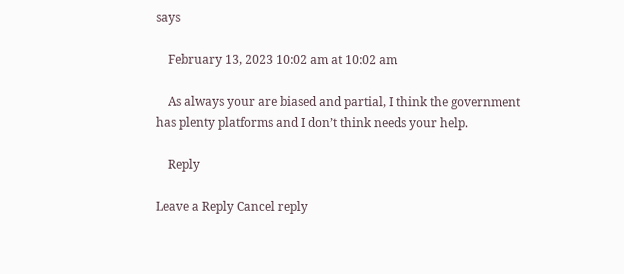says

    February 13, 2023 10:02 am at 10:02 am

    As always your are biased and partial, I think the government has plenty platforms and I don’t think needs your help.

    Reply

Leave a Reply Cancel reply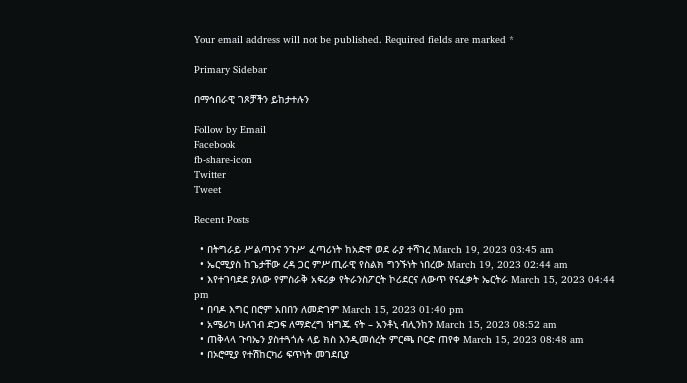Your email address will not be published. Required fields are marked *

Primary Sidebar

በማኅበራዊ ገጾቻችን ይከታተሉን

Follow by Email
Facebook
fb-share-icon
Twitter
Tweet

Recent Posts

  • በትግራይ ሥልጣንና ንጉሥ ፈጣሪነት ከአድዋ ወደ ራያ ተሻገረ March 19, 2023 03:45 am
  • ኤርሚያስ ከጌታቸው ረዳ ጋር ምሥጢራዊ የስልክ ግንኙነት ነበረው March 19, 2023 02:44 am
  • እየተገባደደ ያለው የምስራቅ አፍሪቃ የትራንስፖርት ኮሪደርና ለውጥ የናፈቃት ኤርትራ March 15, 2023 04:44 pm
  • በባዶ እግር በሮም አበበን ለመድገም March 15, 2023 01:40 pm
  • አሜሪካ ሁለገብ ድጋፍ ለማድረግ ዝግጁ ናት – አንቶኒ ብሊንከን March 15, 2023 08:52 am
  • ጠቅላላ ጉባኤን ያስተጓጎሉ ላይ ክስ እንዲመሰረት ምርጫ ቦርድ ጠየቀ March 15, 2023 08:48 am
  • በኦሮሚያ የተሽከርካሪ ፍጥነት መገደቢያ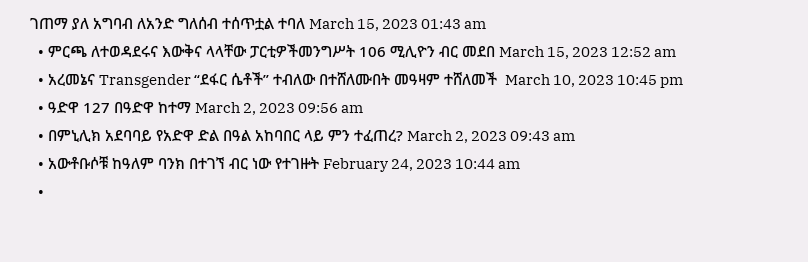ገጠማ ያለ አግባብ ለአንድ ግለሰብ ተሰጥቷል ተባለ March 15, 2023 01:43 am
  • ምርጫ ለተወዳደሩና እውቅና ላላቸው ፓርቲዎችመንግሥት 106 ሚሊዮን ብር መደበ March 15, 2023 12:52 am
  • አረመኔና Transgender “ደፋር ሴቶች” ተብለው በተሸለሙበት መዓዛም ተሸለመች  March 10, 2023 10:45 pm
  • ዓድዋ 127 በዓድዋ ከተማ March 2, 2023 09:56 am
  • በምኒሊክ አደባባይ የአድዋ ድል በዓል አከባበር ላይ ምን ተፈጠረ? March 2, 2023 09:43 am
  • አውቶቡሶቹ ከዓለም ባንክ በተገኘ ብር ነው የተገዙት February 24, 2023 10:44 am
  •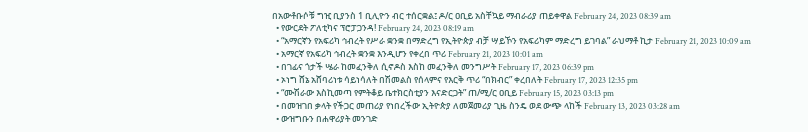በአውቶቡሶቹ ግዢ ቢያንስ 1 ቢሊዮን ብር ተሰርቋል፤ ዶ/ር ዐቢይ አስቸኳይ ማብራሪያ ጠይቀዋል February 24, 2023 08:39 am
  • የውርደት ፖለቲካና ፕሮፓጋንዳ! February 24, 2023 08:19 am
  • “አማርኛን የአፍሪካ ኅብረት የሥራ ቋንቋ በማድረግ የኢትዮጵያ ብቻ ሣይኾን የአፍሪካም ማድረግ ይገባል” ራህማቶ ኪታ February 21, 2023 10:09 am
  • አማርኛ የአፍሪካ ኅብረት ቋንቋ እንዲሆን የቀረበ ጥሪ February 21, 2023 10:01 am
  • በገፊና ጎታች ሤራ ከመፈንቅለ ሲኖዶስ እስከ መፈንቅለ መንግሥት February 17, 2023 06:39 pm
  • ኦነግ ሸኔ አሸባሪነቱ ሳይነሳለት በሽመልስ የሰላምና የእርቅ ጥሪ “በክብር” ቀረበለት February 17, 2023 12:35 pm
  • “ሙሽራው እስኪመጣ የምትቆይ ቤተክርስቲያን እናድርጋት” ጠ/ሚ/ር ዐቢይ February 15, 2023 03:13 pm
  • በመዝገበ ቃላት የችጋር መጠሪያ የነበረችው ኢትዮጵያ ለመጀመሪያ ጊዜ ስንዴ ወደ ውጭ ላከች February 13, 2023 03:28 am
  • ውዝግቡን በሐዋሪያት መንገድ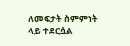ለመፍታት ስምምነት ላይ ተደርሷል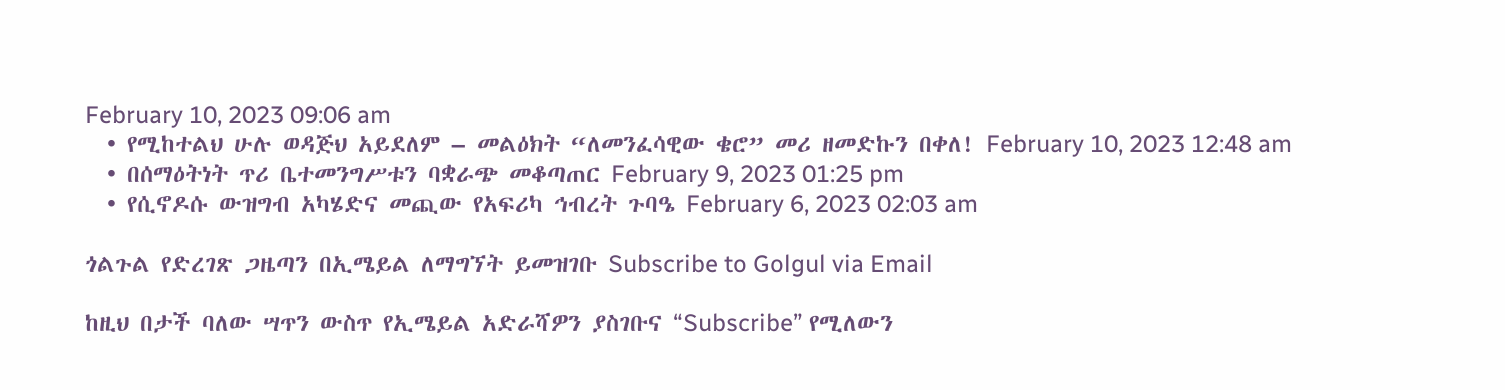February 10, 2023 09:06 am
  • የሚከተልህ ሁሉ ወዳጅህ አይደለም – መልዕክት “ለመንፈሳዊው ቄሮ” መሪ ዘመድኩን በቀለ! February 10, 2023 12:48 am
  • በሰማዕትነት ጥሪ ቤተመንግሥቱን ባቋራጭ መቆጣጠር February 9, 2023 01:25 pm
  • የሲኖዶሱ ውዝግብ አካሄድና መጪው የአፍሪካ ኅብረት ጉባዔ February 6, 2023 02:03 am

ጎልጉል የድረገጽ ጋዜጣን በኢሜይል ለማግኘት ይመዝገቡ Subscribe to Golgul via Email

ከዚህ በታች ባለው ሣጥን ውስጥ የኢሜይል አድራሻዎን ያስገቡና “Subscribe” የሚለውን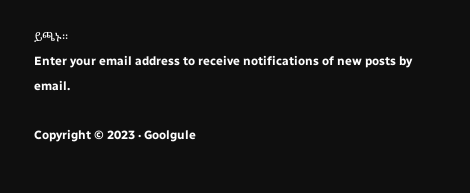ይጫኑ፡፡
Enter your email address to receive notifications of new posts by email.

Copyright © 2023 · Goolgule